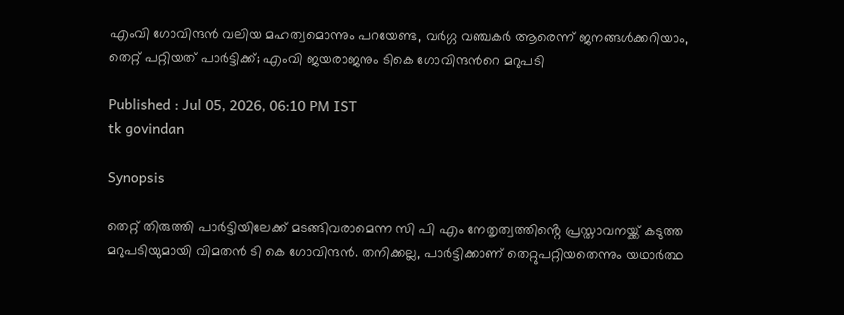എംവി ഗോവിന്ദൻ വലിയ മഹത്വമൊന്നും പറയേണ്ട, വർഗ്ഗ വഞ്ചകർ ആരെന്ന് ജനങ്ങൾക്കറിയാം, തെറ്റ് പറ്റിയത് പാർട്ടിക്ക്; എംവി ജയരാജനും ടികെ ഗോവിന്ദന്‍റെ മറുപടി

Published : Jul 05, 2026, 06:10 PM IST
tk govindan

Synopsis

തെറ്റ് തിരുത്തി പാർട്ടിയിലേക്ക് മടങ്ങിവരാമെന്ന സി പി എം നേതൃത്വത്തിൻ്റെ പ്രസ്താവനയ്ക്ക് കടുത്ത മറുപടിയുമായി വിമതൻ ടി കെ ഗോവിന്ദൻ. തനിക്കല്ല, പാർട്ടിക്കാണ് തെറ്റുപറ്റിയതെന്നും യഥാർത്ഥ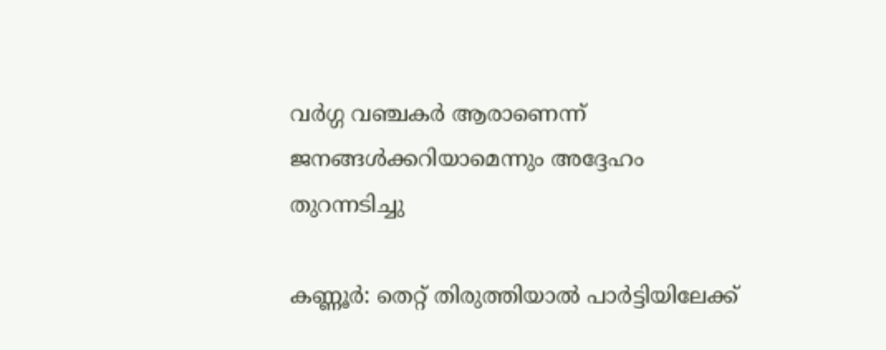വർഗ്ഗ വഞ്ചകർ ആരാണെന്ന് ജനങ്ങൾക്കറിയാമെന്നും അദ്ദേഹം തുറന്നടിച്ചു

കണ്ണൂർ: തെറ്റ് തിരുത്തിയാൽ പാർട്ടിയിലേക്ക്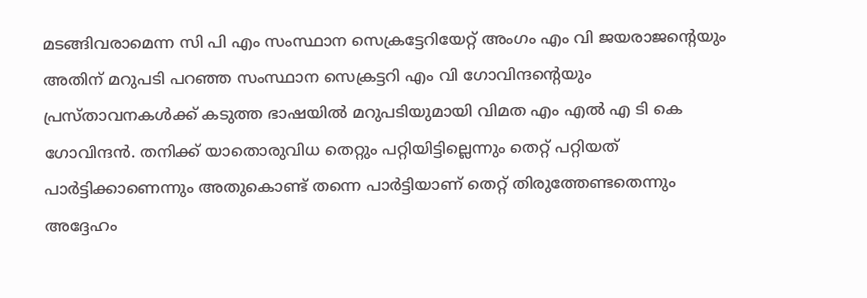മടങ്ങിവരാമെന്ന സി പി എം സംസ്ഥാന സെക്രട്ടേറിയേറ്റ് അംഗം എം വി ജയരാജന്‍റെയും അതിന് മറുപടി പറഞ്ഞ സംസ്ഥാന സെക്രട്ടറി എം വി ഗോവിന്ദൻ്റെയും പ്രസ്താവനകൾക്ക് കടുത്ത ഭാഷയിൽ മറുപടിയുമായി വിമത എം എൽ എ ടി കെ ഗോവിന്ദൻ. തനിക്ക് യാതൊരുവിധ തെറ്റും പറ്റിയിട്ടില്ലെന്നും തെറ്റ് പറ്റിയത് പാർട്ടിക്കാണെന്നും അതുകൊണ്ട് തന്നെ പാർട്ടിയാണ് തെറ്റ് തിരുത്തേണ്ടതെന്നും അദ്ദേഹം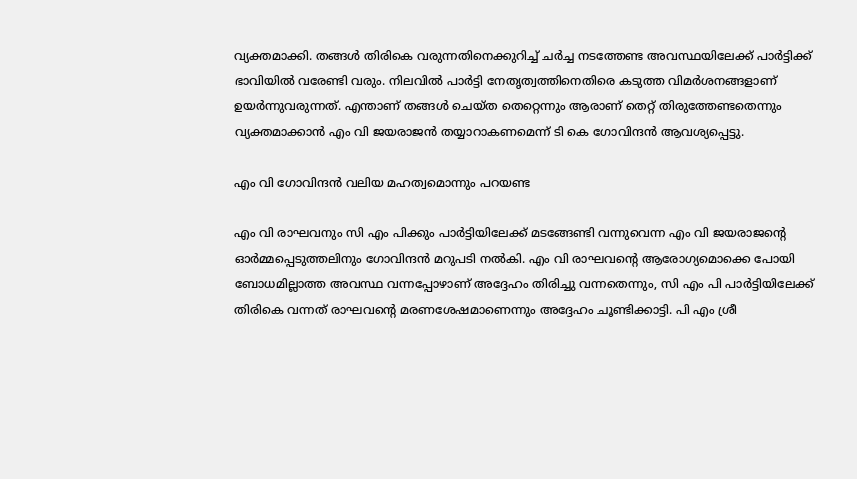വ്യക്തമാക്കി. തങ്ങൾ തിരികെ വരുന്നതിനെക്കുറിച്ച് ചർച്ച നടത്തേണ്ട അവസ്ഥയിലേക്ക് പാർട്ടിക്ക് ഭാവിയിൽ വരേണ്ടി വരും. നിലവിൽ പാർട്ടി നേതൃത്വത്തിനെതിരെ കടുത്ത വിമർശനങ്ങളാണ് ഉയർന്നുവരുന്നത്. എന്താണ് തങ്ങൾ ചെയ്ത തെറ്റെന്നും ആരാണ് തെറ്റ് തിരുത്തേണ്ടതെന്നും വ്യക്തമാക്കാൻ എം വി ജയരാജൻ തയ്യാറാകണമെന്ന് ടി കെ ഗോവിന്ദൻ ആവശ്യപ്പെട്ടു.

എം വി ഗോവിന്ദൻ വലിയ മഹത്വമൊന്നും പറയണ്ട

എം വി രാഘവനും സി എം പിക്കും പാർട്ടിയിലേക്ക് മടങ്ങേണ്ടി വന്നുവെന്ന എം വി ജയരാജന്‍റെ ഓർമ്മപ്പെടുത്തലിനും ഗോവിന്ദൻ മറുപടി നൽകി. എം വി രാഘവൻ്റെ ആരോഗ്യമൊക്കെ പോയി ബോധമില്ലാത്ത അവസ്ഥ വന്നപ്പോഴാണ് അദ്ദേഹം തിരിച്ചു വന്നതെന്നും, സി എം പി പാർട്ടിയിലേക്ക് തിരികെ വന്നത് രാഘവൻ്റെ മരണശേഷമാണെന്നും അദ്ദേഹം ചൂണ്ടിക്കാട്ടി. പി എം ശ്രീ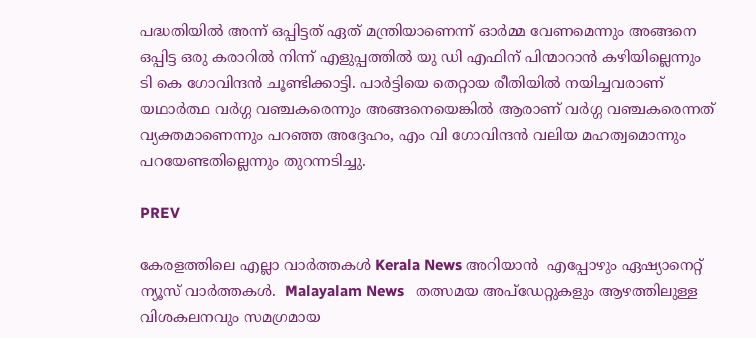പദ്ധതിയിൽ അന്ന് ഒപ്പിട്ടത് ഏത് മന്ത്രിയാണെന്ന് ഓർമ്മ വേണമെന്നും അങ്ങനെ ഒപ്പിട്ട ഒരു കരാറിൽ നിന്ന് എളുപ്പത്തിൽ യു ഡി എഫിന് പിന്മാറാൻ കഴിയില്ലെന്നും ടി കെ ഗോവിന്ദൻ ചൂണ്ടിക്കാട്ടി. പാർട്ടിയെ തെറ്റായ രീതിയിൽ നയിച്ചവരാണ് യഥാർത്ഥ വർഗ്ഗ വഞ്ചകരെന്നും അങ്ങനെയെങ്കിൽ ആരാണ് വർഗ്ഗ വഞ്ചകരെന്നത് വ്യക്തമാണെന്നും പറഞ്ഞ അദ്ദേഹം, എം വി ഗോവിന്ദൻ വലിയ മഹത്വമൊന്നും പറയേണ്ടതില്ലെന്നും തുറന്നടിച്ചു.

PREV

കേരളത്തിലെ എല്ലാ വാർത്തകൾ Kerala News അറിയാൻ  എപ്പോഴും ഏഷ്യാനെറ്റ് ന്യൂസ് വാർത്തകൾ.  Malayalam News   തത്സമയ അപ്‌ഡേറ്റുകളും ആഴത്തിലുള്ള വിശകലനവും സമഗ്രമായ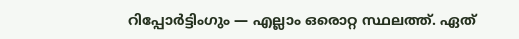റിപ്പോർട്ടിംഗും — എല്ലാം ഒരൊറ്റ സ്ഥലത്ത്. ഏത്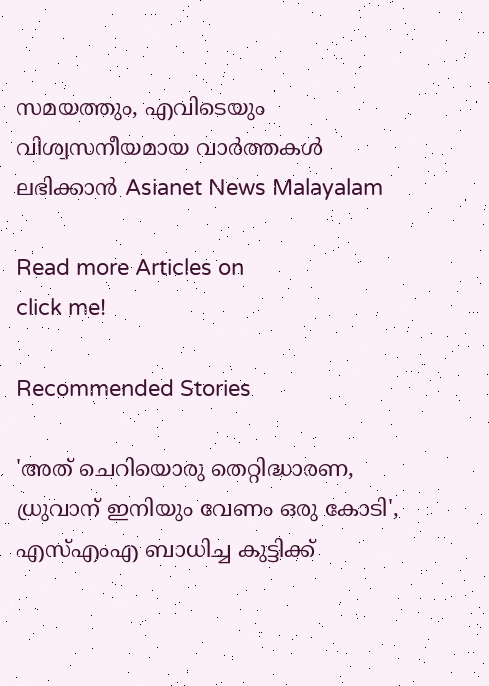സമയത്തും, എവിടെയും വിശ്വസനീയമായ വാർത്തകൾ ലഭിക്കാൻ Asianet News Malayalam

Read more Articles on
click me!

Recommended Stories

'അത് ചെറിയൊരു തെറ്റിദ്ധാരണ, ധ്രുവാന് ഇനിയും വേണം ഒരു കോടി', എസ്എംഎ ബാധിച്ച കുട്ടിക്ക്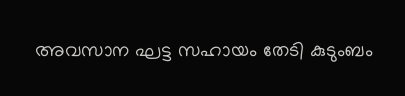അവസാന ഘട്ട സഹായം തേടി കുടുംബം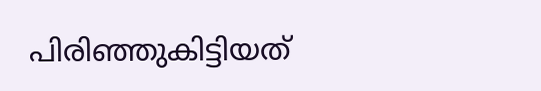പിരിഞ്ഞുകിട്ടിയത്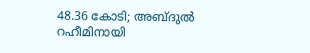48.36 കോടി; അബ്ദുൽ റഹീമിനായി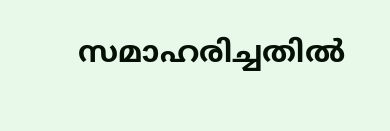സമാഹരിച്ചതിൽ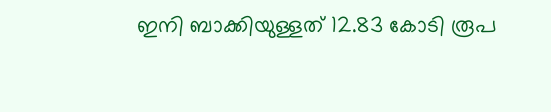ഇനി ബാക്കിയുള്ളത് 12.83 കോടി രൂപ